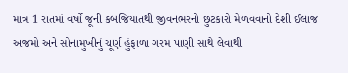માત્ર 1 રાતમાં વર્ષો જૂની કબજિયાતથી જીવનભરનો છુટકારો મેળવવાનો દેશી ઈલાજ
અજમો અને સોનામુખીનું ચૂર્ણ હુંફાળા ગરમ પાણી સાથે લેવાથી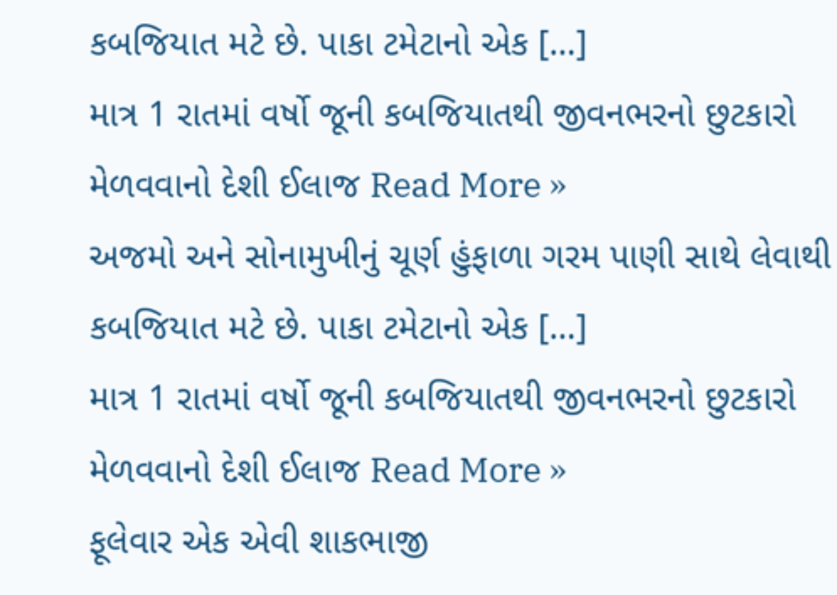કબજિયાત મટે છે. પાકા ટમેટાનો એક […]
માત્ર 1 રાતમાં વર્ષો જૂની કબજિયાતથી જીવનભરનો છુટકારો મેળવવાનો દેશી ઈલાજ Read More »
અજમો અને સોનામુખીનું ચૂર્ણ હુંફાળા ગરમ પાણી સાથે લેવાથી કબજિયાત મટે છે. પાકા ટમેટાનો એક […]
માત્ર 1 રાતમાં વર્ષો જૂની કબજિયાતથી જીવનભરનો છુટકારો મેળવવાનો દેશી ઈલાજ Read More »
ફૂલેવાર એક એવી શાકભાજી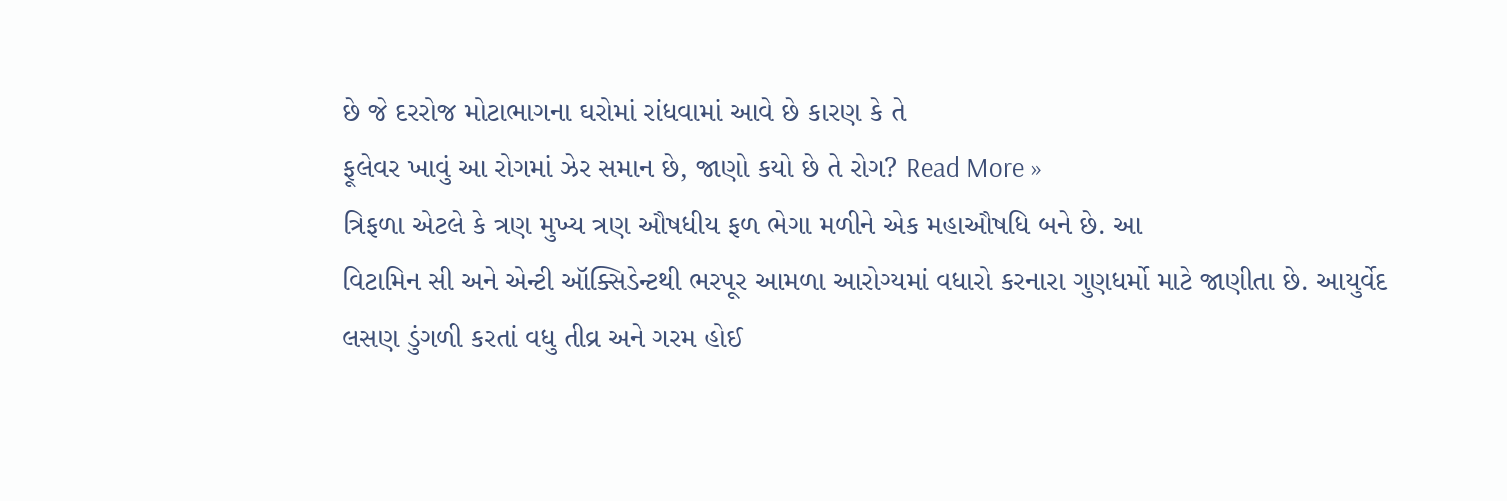છે જે દરરોજ મોટાભાગના ઘરોમાં રાંધવામાં આવે છે કારણ કે તે
ફૂલેવર ખાવું આ રોગમાં ઝેર સમાન છે, જાણો કયો છે તે રોગ? Read More »
ત્રિફળા એટલે કે ત્રણ મુખ્ય ત્રણ ઔષધીય ફળ ભેગા મળીને એક મહાઔષધિ બને છે. આ
વિટામિન સી અને એન્ટી ઑક્સિડેન્ટથી ભરપૂર આમળા આરોગ્યમાં વધારો કરનારા ગુણધર્મો માટે જાણીતા છે. આયુર્વેદ
લસણ ડુંગળી કરતાં વધુ તીવ્ર અને ગરમ હોઈ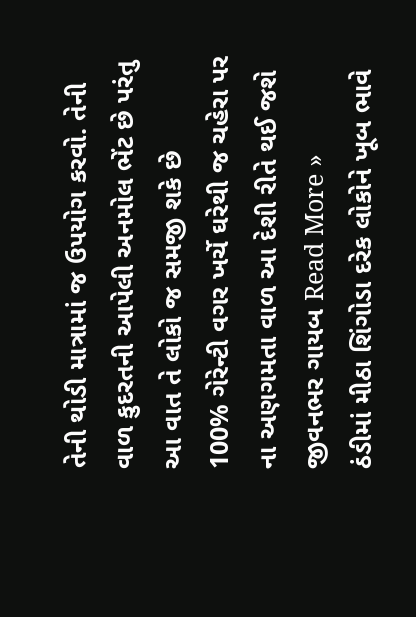તેની થોડી માત્રામાં જ ઉપયોગ કરવો. તેની
વાળ કુદરતની આપેલી અનમોલ ભેંટ છે પરંતુ આ વાત તે લોકો જ સમજી શકે છે
100% ગેરેન્ટી વગર ખર્ચે ઘરેથી જ ચહેરા પર ના અણગમતા વાળ આ દેશી રીતે થઈ જશે જીવનભર ગાયબ Read More »
ઠંડીમાં મીઠા શિંગોડા દરેક લોકોને ખૂબ ભાવે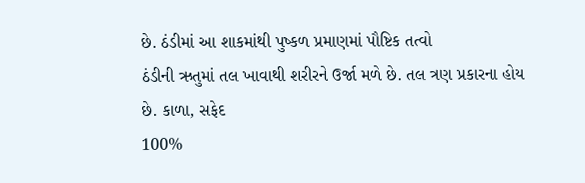છે. ઠંડીમાં આ શાકમાંથી પુષ્કળ પ્રમાણમાં પૌષ્ટિક તત્વો
ઠંડીની ઋતુમાં તલ ખાવાથી શરીરને ઉર્જા મળે છે. તલ ત્રણ પ્રકારના હોય છે. કાળા, સફેદ
100%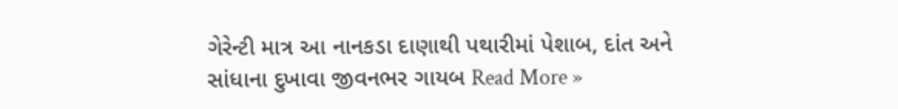ગેરેન્ટી માત્ર આ નાનકડા દાણાથી પથારીમાં પેશાબ, દાંત અને સાંધાના દુખાવા જીવનભર ગાયબ Read More »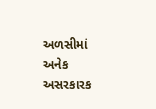અળસીમાં અનેક અસરકારક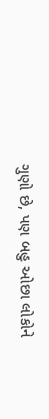ગુણો છે, પણ બહુ ઓછા લોકોને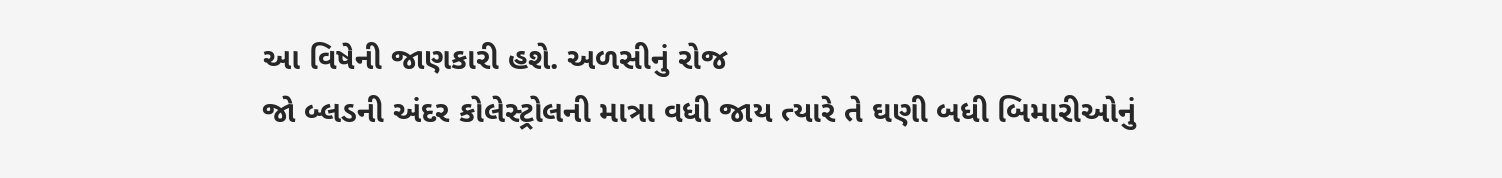આ વિષેની જાણકારી હશે. અળસીનું રોજ
જો બ્લડની અંદર કોલેસ્ટ્રોલની માત્રા વધી જાય ત્યારે તે ઘણી બધી બિમારીઓનું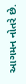આગમન નોતરે છે.